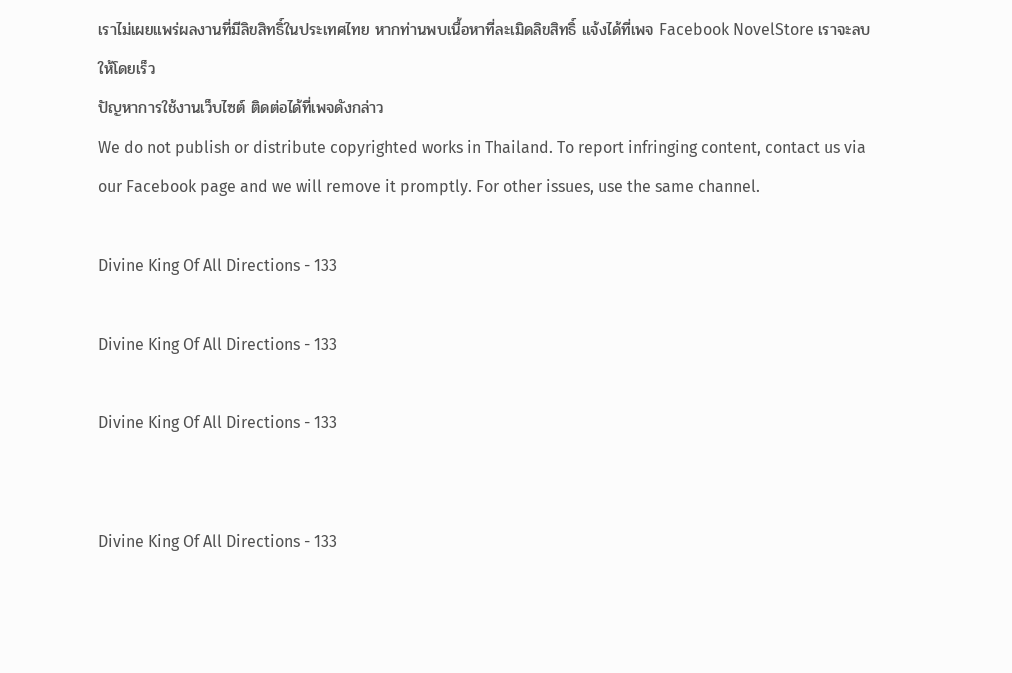เราไม่เผยแพร่ผลงานที่มีลิขสิทธิ์ในประเทศไทย หากท่านพบเนื้อหาที่ละเมิดลิขสิทธิ์ แจ้งได้ที่เพจ Facebook NovelStore เราจะลบให้โดยเร็ว
ปัญหาการใช้งานเว็บไซต์ ติดต่อได้ที่เพจดังกล่าว
We do not publish or distribute copyrighted works in Thailand. To report infringing content, contact us via our Facebook page and we will remove it promptly. For other issues, use the same channel.

Divine King Of All Directions - 133

Divine King Of All Directions - 133

Divine King Of All Directions - 133


Divine King Of All Directions - 133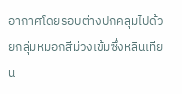อากาศโดยรอบต่างปกคลุมไปด้วยกลุ่มหมอกสีม่วงเข้มซึ่งหลินเทียน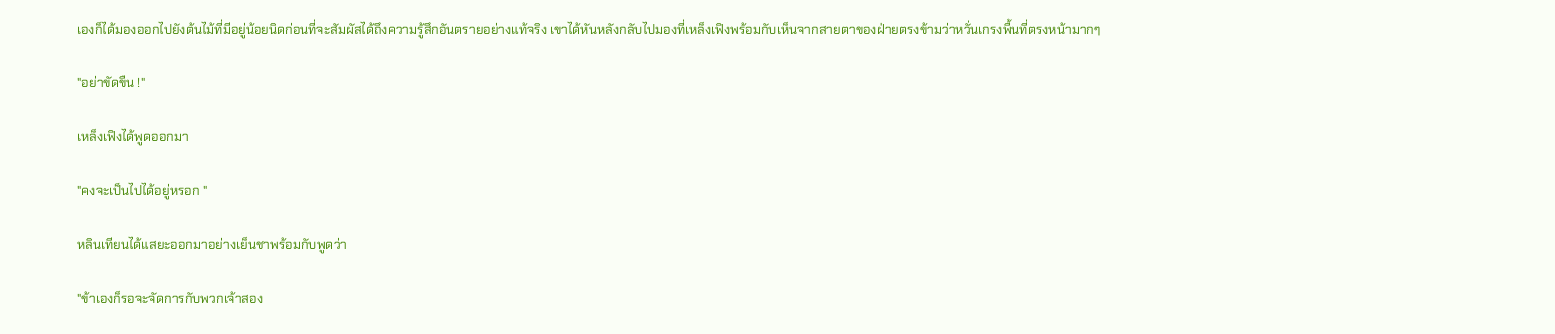เองก็ได้มองออกไปยังต้นไม้ที่มีอยู่น้อยนิดก่อนที่จะสัมผัสได้ถึงความรู้สึกอันตรายอย่างแท้จริง เขาได้หันหลังกลับไปมองที่เหล็งเฟิงพร้อมกับเห็นจากสายตาของฝ่ายตรงข้ามว่าหวั่นเกรงพื้นที่ตรงหน้ามากๆ

"อย่าขัดขืน !"

เหล็งเฟิงได้พูดออกมา

"คงจะเป็นไปได้อยู่หรอก "

หลินเทียนได้แสยะออกมาอย่างเย็นชาพร้อมกับพูดว่า

"ข้าเองก็รอจะจัดการกับพวกเจ้าสอง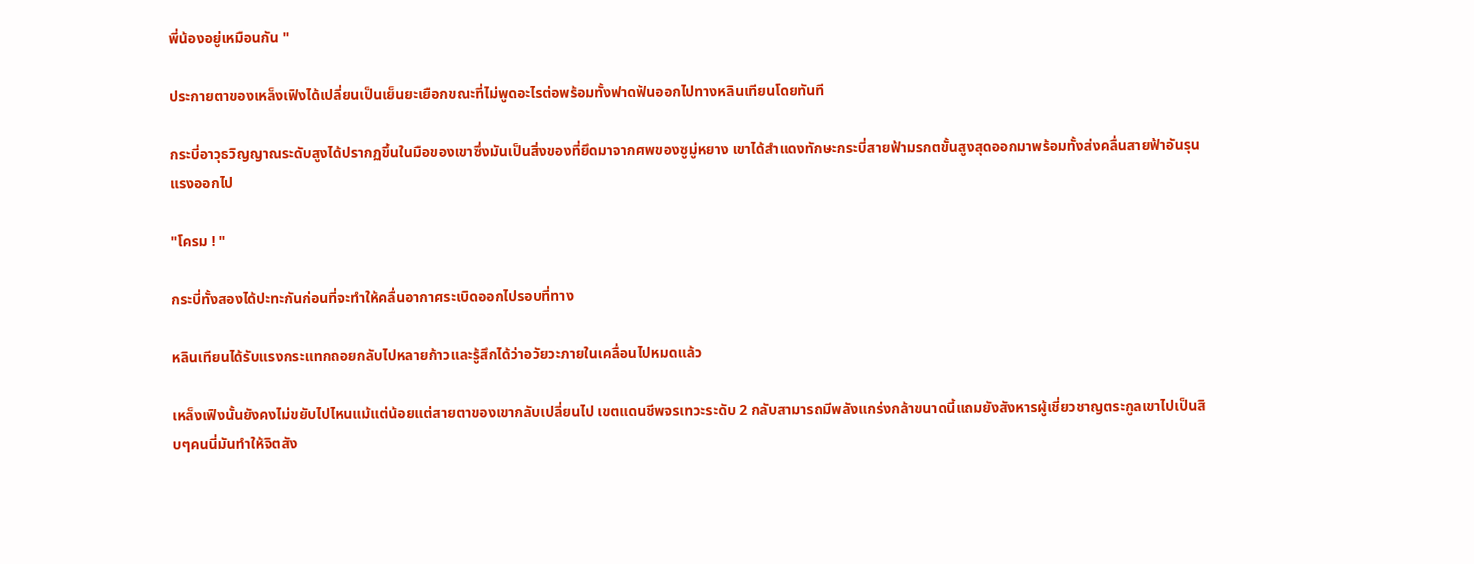พี่น้องอยู่เหมือนกัน "

ประกายตาของเหล็งเฟิงได้เปลี่ยนเป็นเย็นยะเยือกขณะที่ไม่พูดอะไรต่อพร้อมทั้งฟาดฟันออกไปทางหลินเทียนโดยทันที

กระบี่อาวุธวิญญาณระดับสูงได้ปรากฏขึ้นในมือของเขาซึ่งมันเป็นสิ่งของที่ยึดมาจากศพของซูมู่หยาง เขาได้สำแดงทักษะกระบี่สายฟ้ามรกตขั้นสูงสุดออกมาพร้อมทั้งส่งคลื่นสายฟ้าอันรุนแรงออกไป

"โครม ! "

กระบี่ทั้งสองได้ปะทะกันก่อนที่จะทำให้คลื่นอากาศระเบิดออกไปรอบที่ทาง

หลินเทียนได้รับแรงกระแทกถอยกลับไปหลายก้าวและรู้สึกได้ว่าอวัยวะภายในเคลื่อนไปหมดแล้ว

เหล็งเฟิงนั้นยังคงไม่ขยับไปไหนแม้แต่น้อยแต่สายตาของเขากลับเปลี่ยนไป เขตแดนชีพจรเทวะระดับ 2 กลับสามารถมีพลังแกร่งกล้าขนาดนี้แถมยังสังหารผู้เชี่ยวชาญตระกูลเขาไปเป็นสิบๆคนนี่มันทำให้จิตสัง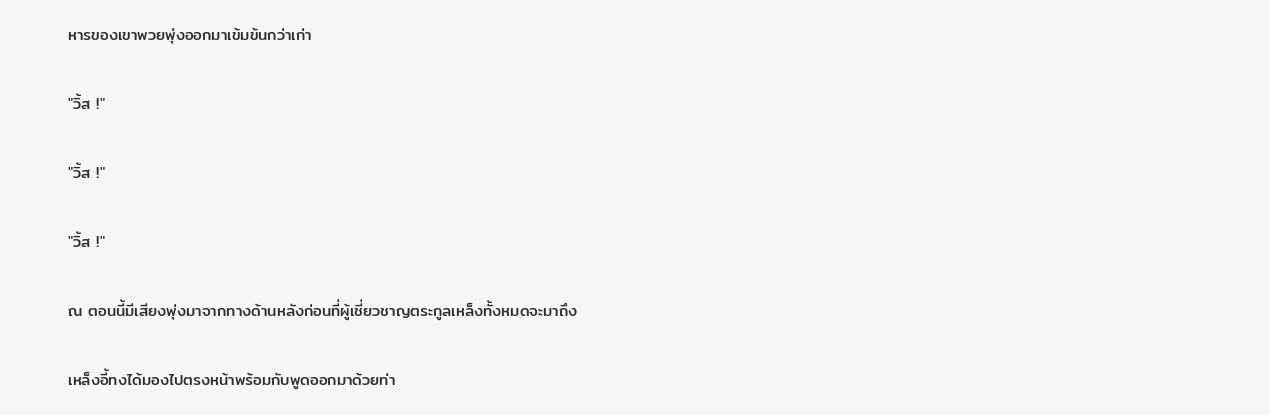หารของเขาพวยพุ่งออกมาเข้มข้นกว่าเก่า

"วิ้ส !"

"วิ้ส !"

"วิ้ส !"

ณ ตอนนี้มีเสียงพุ่งมาจากทางด้านหลังก่อนที่ผู้เชี่ยวชาญตระกูลเหล็งทั้งหมดจะมาถึง

เหล็งอี้ทงได้มองไปตรงหน้าพร้อมกับพูดออกมาด้วยท่า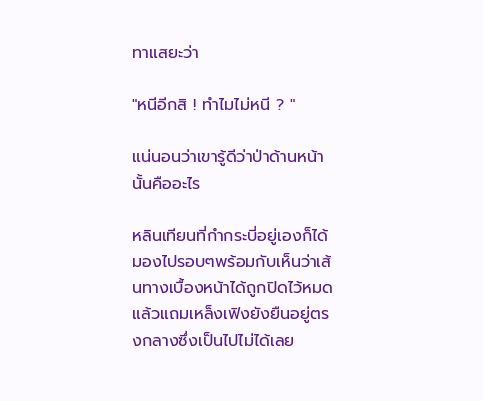ทาแสยะว่า

"หนีอีกสิ ! ทำไมไม่หนี ? "

แน่นอนว่าเขารู้ดีว่าป่าด้านหน้านั้นคืออะไร

หลินเทียนที่กำกระบี่อยู่เองก็ได้มองไปรอบๆพร้อมกับเห็นว่าเส้นทางเบื้องหน้าได้ถูกปิดไว้หมดแล้วแถมเหล็งเฟิงยังยืนอยู่ตรงกลางซึ่งเป็นไปไม่ได้เลย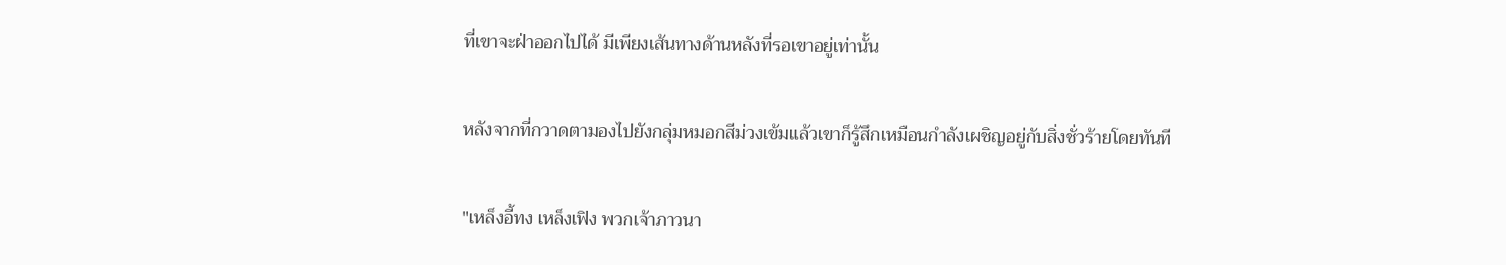ที่เขาจะฝ่าออกไปได้ มีเพียงเส้นทางด้านหลังที่รอเขาอยู่เท่านั้น

หลังจากที่กวาดตามองไปยังกลุ่มหมอกสีม่วงเข้มแล้วเขาก็รู้สึกเหมือนกำลังเผชิญอยู่กับสิ่งชั่วร้ายโดยทันที

"เหล็งอี้ทง เหล็งเฟิง พวกเจ้าภาวนา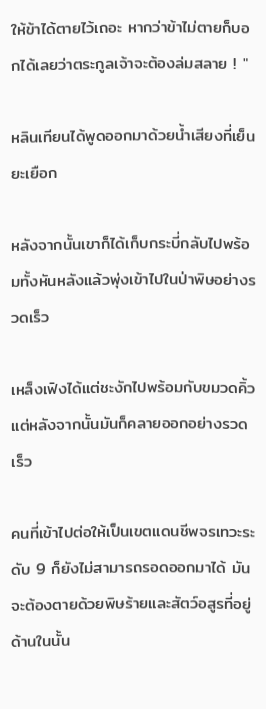ให้ข้าได้ตายไว้เถอะ หากว่าข้าไม่ตายก็บอกได้เลยว่าตระกูลเจ้าจะต้องล่มสลาย ! "

หลินเทียนได้พูดออกมาด้วยน้ำเสียงที่เย็นยะเยือก

หลังจากนั้นเขาก็ได้เก็บกระบี่กลับไปพร้อมทั้งหันหลังแล้วพุ่งเข้าไปในป่าพิษอย่างรวดเร็ว

เหล็งเฟิงได้แต่ชะงักไปพร้อมกับขมวดคิ้วแต่หลังจากนั้นมันก็คลายออกอย่างรวดเร็ว

คนที่เข้าไปต่อให้เป็นเขตแดนชีพจรเทวะระดับ 9 ก็ยังไม่สามารถรอดออกมาได้ มันจะต้องตายด้วยพิษร้ายและสัตว์อสูรที่อยู่ด้านในนั้น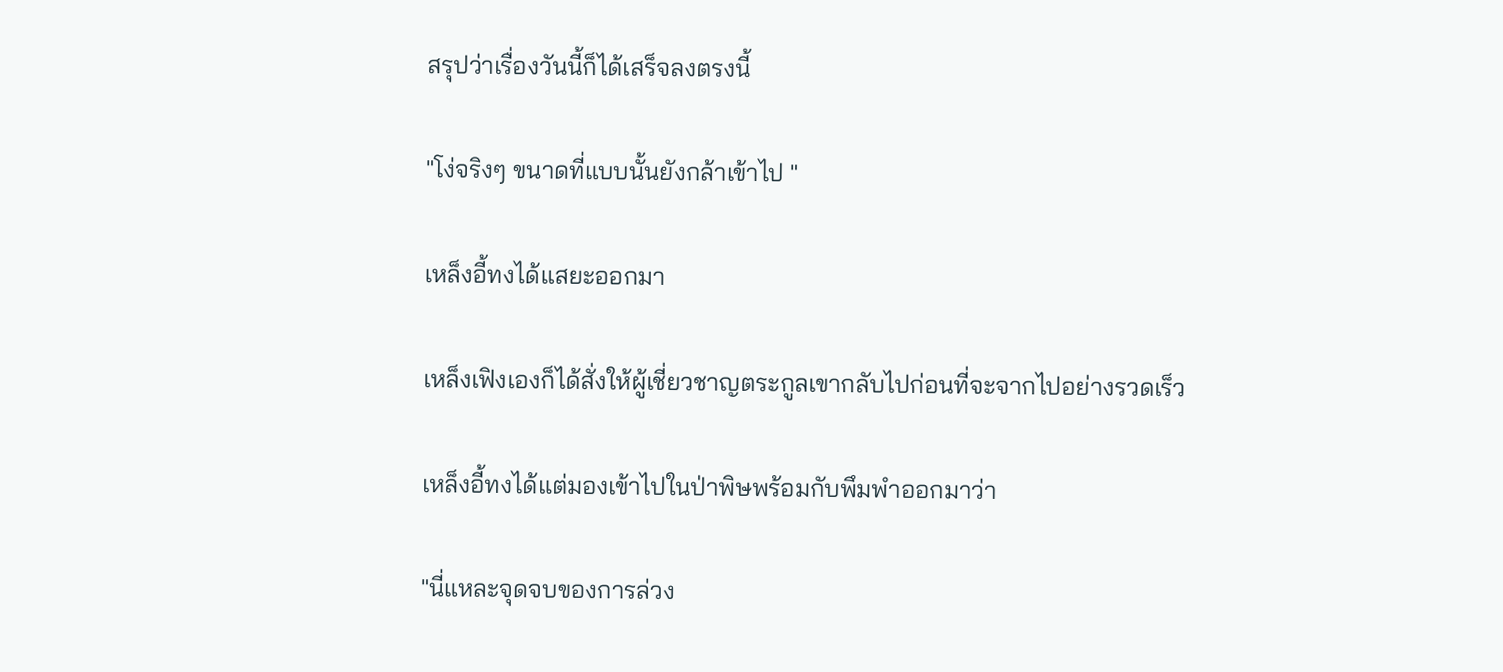สรุปว่าเรื่องวันนี้ก็ได้เสร็จลงตรงนี้

"โง่จริงๆ ขนาดที่แบบนั้นยังกล้าเข้าไป "

เหล็งอี้ทงได้แสยะออกมา

เหล็งเฟิงเองก็ได้สั่งให้ผู้เชี่ยวชาญตระกูลเขากลับไปก่อนที่จะจากไปอย่างรวดเร็ว

เหล็งอี้ทงได้แต่มองเข้าไปในป่าพิษพร้อมกับพึมพำออกมาว่า

"นี่แหละจุดจบของการล่วง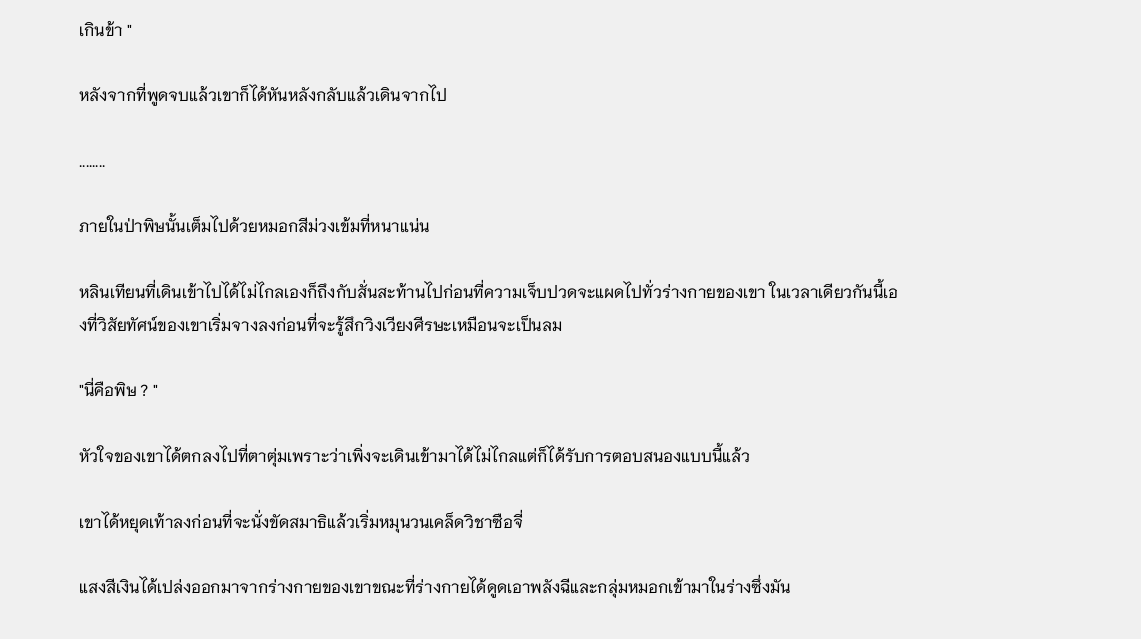เกินข้า "

หลังจากที่พูดจบแล้วเขาก็ได้หันหลังกลับแล้วเดินจากไป

........

ภายในป่าพิษนั้นเต็มไปด้วยหมอกสีม่วงเข้มที่หนาแน่น

หลินเทียนที่เดินเข้าไปได้ไม่ไกลเองก็ถึงกับสั่นสะท้านไปก่อนที่ความเจ็บปวดจะแผดไปทั่วร่างกายของเขา ในเวลาเดียวกันนี้เองที่วิสัยทัศน์ของเขาเริ่มจางลงก่อนที่จะรู้สึกวิงเวียงศีรษะเหมือนจะเป็นลม

"นี่คือพิษ ? "

หัวใจของเขาได้ตกลงไปที่ตาตุ่มเพราะว่าเพิ่งจะเดินเข้ามาได้ไม่ไกลแต่ก็ได้รับการตอบสนองแบบนี้แล้ว

เขาได้หยุดเท้าลงก่อนที่จะนั่งขัดสมาธิแล้วเริ่มหมุนวนเคล็ดวิชาซือจี่

แสงสีเงินได้เปล่งออกมาจากร่างกายของเขาขณะที่ร่างกายได้ดูดเอาพลังฉีและกลุ่มหมอกเข้ามาในร่างซึ่งมัน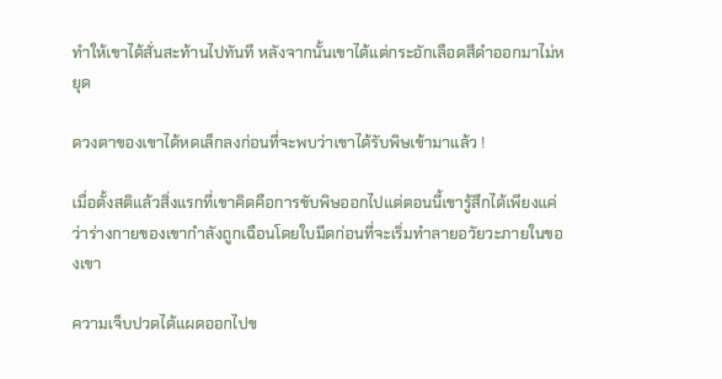ทำให้เขาได้สั่นสะท้านไปทันที หลังจากนั้นเขาได้แต่กระอักเลือดสีดำออกมาไม่หยุด

ดวงตาของเขาได้หดเล็กลงก่อนที่จะพบว่าเขาได้รับพิษเข้ามาแล้ว !

เมื่อตั้งสติแล้วสิ่งแรกที่เขาคิดคือการขับพิษออกไปแต่ตอนนี้เขารู้สึกได้เพียงแค่ว่าร่างกายของเขากำลังถูกเฉือนโดยใบมีดก่อนที่จะเริ่มทำลายอวัยวะภายในของเขา

ความเจ็บปวดได้แผดออกไปข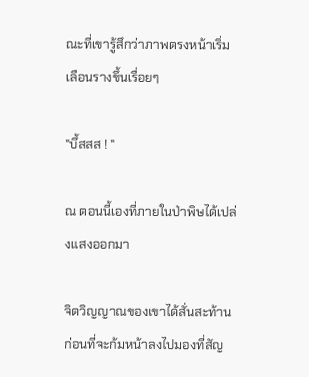ณะที่เขารู้สึกว่าภาพตรงหน้าเริ่มเลือนรางขึ้นเรื่อยๆ

"บึ้สสส ! "

ณ ตอนนี้เองที่ภายในป่าพิษได้เปล่งแสงออกมา

จิตวิญญาณของเขาได้สั่นสะท้านก่อนที่จะก้มหน้าลงไปมองที่สัญ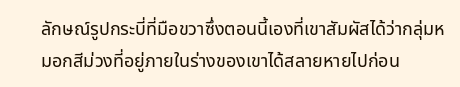ลักษณ์รูปกระบี่ที่มือขวาซึ่งตอนนี้เองที่เขาสัมผัสได้ว่ากลุ่มหมอกสีม่วงที่อยู่ภายในร่างของเขาได้สลายหายไปก่อน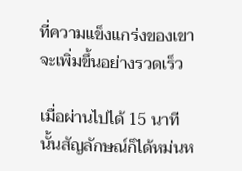ที่ความแข็งแกร่งของเขาจะเพิ่มขึ้นอย่างรวดเร็ว

เมื่อผ่านไปได้ 15 นาทีนั้นสัญลักษณ์ก็ได้หม่นห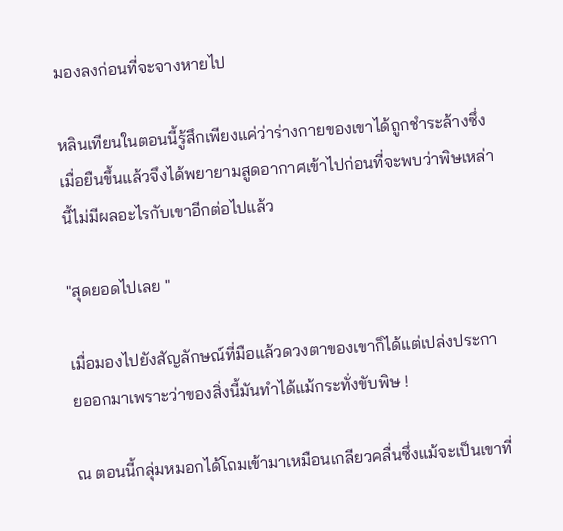มองลงก่อนที่จะจางหายไป

หลินเทียนในตอนนี้รู้สึกเพียงแค่ว่าร่างกายของเขาได้ถูกชำระล้างซึ่งเมื่อยืนขึ้นแล้วจึงได้พยายามสูดอากาศเข้าไปก่อนที่จะพบว่าพิษเหล่านี้ไม่มีผลอะไรกับเขาอีกต่อไปแล้ว

"สุดยอดไปเลย "

เมื่อมองไปยังสัญลักษณ์ที่มือแล้วดวงตาของเขาก็ได้แต่เปล่งประกายออกมาเพราะว่าของสิ่งนี้มันทำได้แม้กระทั่งขับพิษ !

ณ ตอนนี้กลุ่มหมอกได้โถมเข้ามาเหมือนเกลียวคลื่นซึ่งแม้จะเป็นเขาที่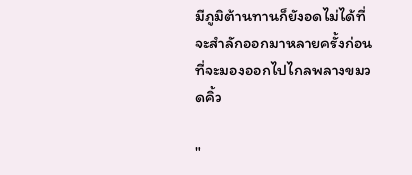มีภูมิต้านทานก็ยังอดไม่ได้ที่จะสำลักออกมาหลายครั้งก่อนที่จะมองออกไปไกลพลางขมวดคิ้ว

"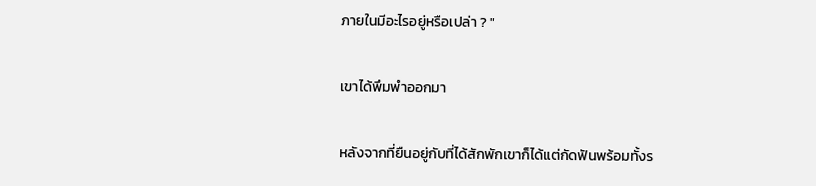ภายในมีอะไรอยู่หรือเปล่า ? "

เขาได้พึมพำออกมา

หลังจากที่ยืนอยู่กับที่ได้สักพักเขาก็ได้แต่กัดฟันพร้อมทั้งร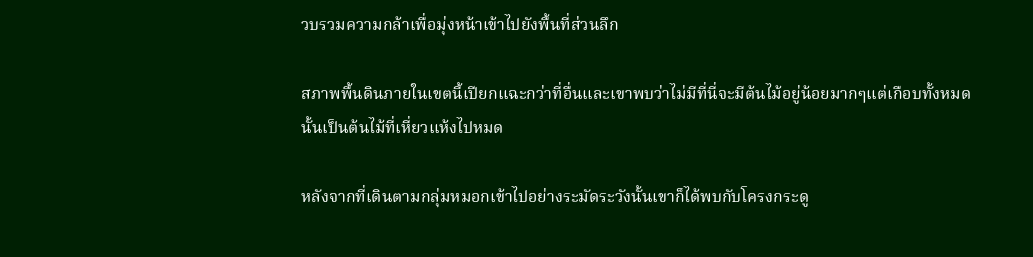วบรวมความกล้าเพื่อมุ่งหน้าเข้าไปยังพื้นที่ส่วนลึก

สภาพพื้นดินภายในเขตนี้เปียกแฉะกว่าที่อื่นและเขาพบว่าไม่มีที่นี่จะมีต้นไม้อยู่น้อยมากๆแต่เกือบทั้งหมดนั้นเป็นต้นไม้ที่เหี่ยวแห้งไปหมด

หลังจากที่เดินตามกลุ่มหมอกเข้าไปอย่างระมัดระวังนั้นเขาก็ได้พบกับโครงกระดู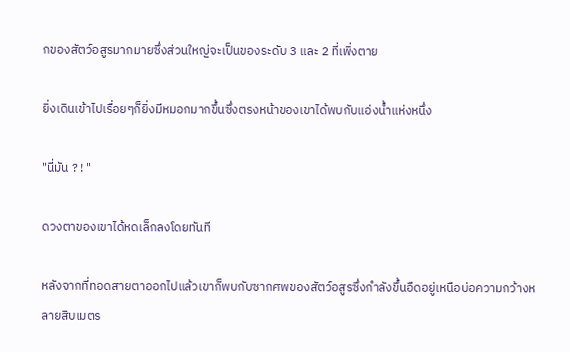กของสัตว์อสูรมากมายซึ่งส่วนใหญ่จะเป็นของระดับ 3 และ 2 ที่เพิ่งตาย

ยิ่งเดินเข้าไปเรื่อยๆก็ยิ่งมีหมอกมากขึ้นซึ่งตรงหน้าของเขาได้พบกับแอ่งน้ำแห่งหนึ่ง

"นี่มัน ? ! "

ดวงตาของเขาได้หดเล็กลงโดยทันที

หลังจากที่ทอดสายตาออกไปแล้วเขาก็พบกับซากศพของสัตว์อสูรซึ่งกำลังขึ้นอืดอยู่เหนือบ่อความกว้างหลายสิบเมตร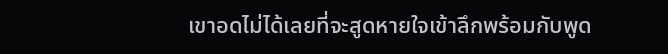เขาอดไม่ได้เลยที่จะสูดหายใจเข้าลึกพร้อมกับพูด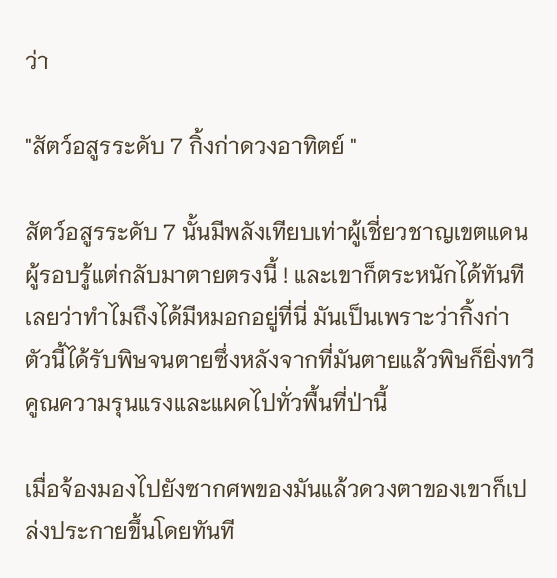ว่า

"สัตว์อสูรระดับ 7 กิ้งก่าดวงอาทิตย์ "

สัตว์อสูรระดับ 7 นั้นมีพลังเทียบเท่าผู้เชี่ยวชาญเขตแดนผู้รอบรู้แต่กลับมาตายตรงนี้ ! และเขาก็ตระหนักได้ทันทีเลยว่าทำไมถึงได้มีหมอกอยู่ที่นี่ มันเป็นเพราะว่ากิ้งก่าตัวนี้ได้รับพิษจนตายซึ่งหลังจากที่มันตายแล้วพิษก็ยิ่งทวีคูณความรุนแรงและแผดไปทั่วพื้นที่ป่านี้

เมื่อจ้องมองไปยังซากศพของมันแล้วดวงตาของเขาก็เปล่งประกายขึ้นโดยทันที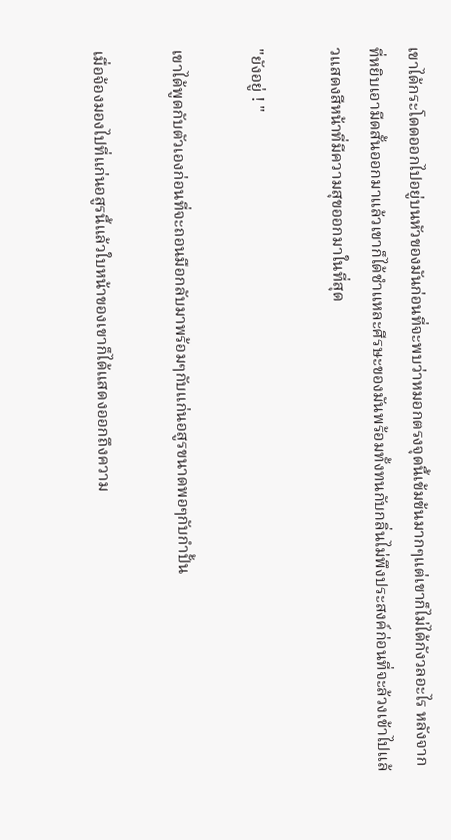เขาได้กระโดดออกไปอยู่บนหัวของมันก่อนที่จะพบว่าหมอกตรงจุดนี้เข้มข้นมากๆแต่เขาก็ไม่ได้กังวลอะไร หลังจากที่หยิบเอามีดสั้นออกมาแล้วเขาก็ได้ชำแหละศีรษะของมันพร้อมทั้งทนกับกลิ่นไม่พึงประสงค์ก่อนที่จะล้วงเข้าไปแล้วแสดงสีหน้าที่มีความสุขออกมาในที่สุด

"ยังอยู่ ! "

เขาได้พูดกับตัวเองก่อนที่จะถอนมือกลับมาพร้อมๆกับแก่นอสูรขนาดพอๆกับกำปั้น

เมื่อจ้องมองไปที่แก่นอสูรนี้แล้วใบหน้าของเขาก็ได้แสดงออกถึงความ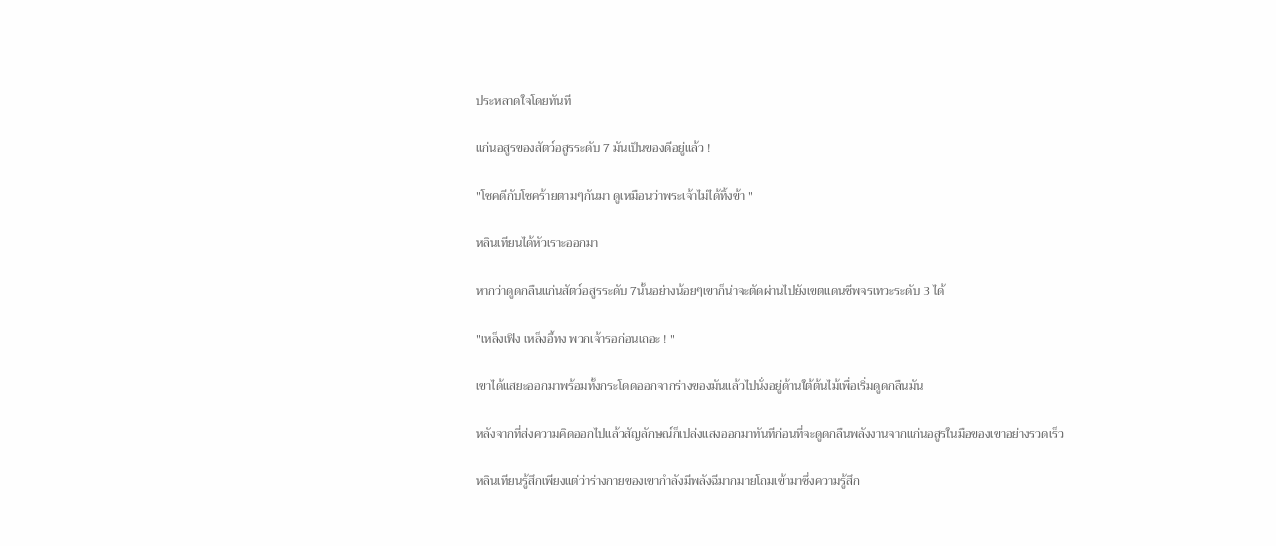ประหลาดใจโดยทันที

แก่นอสูรของสัตว์อสูรระดับ 7 มันเป็นของดีอยู่แล้ว !

"โชคดีกับโชคร้ายตามๆกันมา ดูเหมือนว่าพระเจ้าไม่ได้ทิ้งข้า "

หลินเทียนได้หัวเราะออกมา

หากว่าดูดกลืนแก่นสัตว์อสูรระดับ 7นั้นอย่างน้อยๆเขาก็น่าจะตัดผ่านไปยังเขตแดนชีพจรเทวะระดับ 3 ได้

"เหล็งเฟิง เหล็งอี้ทง พวกเจ้ารอก่อนเถอะ ! "

เขาได้แสยะออกมาพร้อมทั้งกระโดดออกจากร่างของมันแล้วไปนั่งอยู่ด้านใต้ต้นไม้เพื่อเริ่มดูดกลืนมัน

หลังจากที่ส่งความคิดออกไปแล้วสัญลักษณ์ก็เปล่งแสงออกมาทันทีก่อนที่จะดูดกลืนพลังงานจากแก่นอสูรในมือของเขาอย่างรวดเร็ว

หลินเทียนรู้สึกเพียงแต่ว่าร่างกายของเขากำลังมีพลังฉีมากมายโถมเข้ามาซึ่งความรู้สึก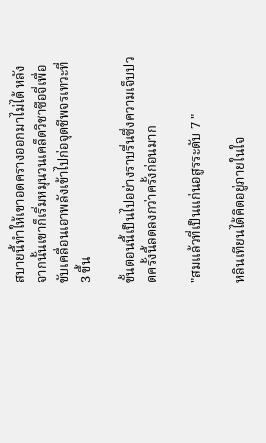สบายนี้ทำให้เขาอดครางออกมาไม่ได้ หลังจากนั้นเขาก็เริ่มหมุนวนเคล็ดวิชาซือจี่เพื่อขับเคลื่อนเอาพลังเข้าไปก่อจุดชีพจรเทวะที่ 3 ขึ้น

ขั้นตอนนี้เป็นไปอย่างราบรื่นซึ่งความเจ็บปวดครั้งนี้ลดลงกว่าครั้งก่อนมาก

"สมแล้วที่เป็นแก่นอสูรระดับ 7 "

หลินเทียนได้คิดอยู่ภายในใจ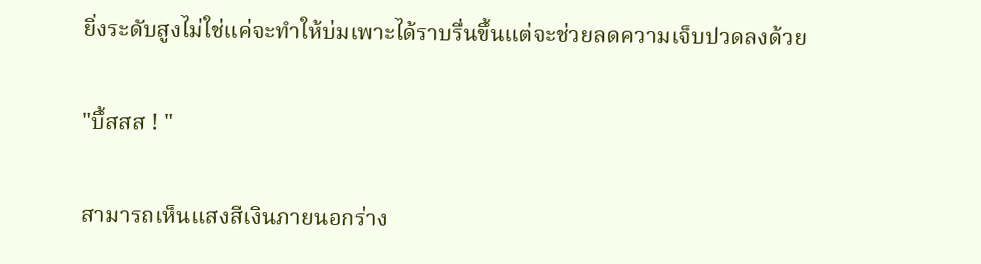ยิ่งระดับสูงไม่ใช่แค่จะทำให้บ่มเพาะได้ราบรื่นขึ้นแต่จะช่วยลดความเจ็บปวดลงด้วย

"บึ้สสส ! "

สามารถเห็นแสงสีเงินภายนอกร่าง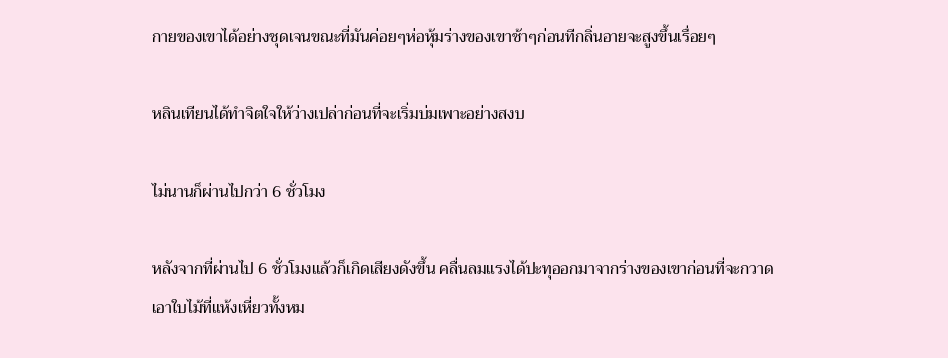กายของเขาได้อย่างชุดเจนขณะที่มันค่อยๆห่อหุ้มร่างของเขาช้าๆก่อนทีกลิ่นอายจะสูงขึ้นเรื่อยๆ

หลินเทียนได้ทำจิตใจให้ว่างเปล่าก่อนที่จะเริ่มบ่มเพาะอย่างสงบ

ไม่นานก็ผ่านไปกว่า 6 ชั่วโมง

หลังจากที่ผ่านไป 6 ชั่วโมงแล้วก็เกิดเสียงดังขึ้น คลื่นลมแรงได้ปะทุออกมาจากร่างของเขาก่อนที่จะกวาดเอาใบไม้ที่แห้งเหี่ยวทั้งหม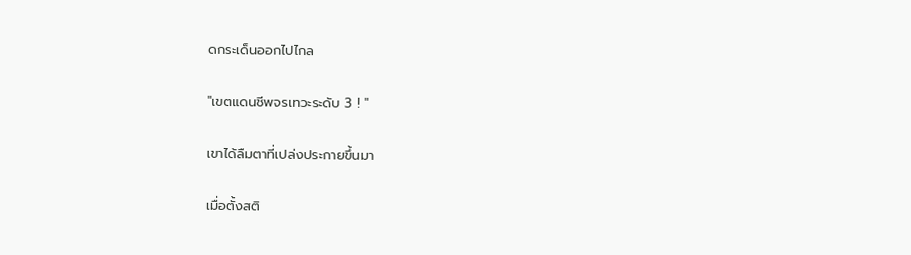ดกระเด็นออกไปไกล

"เขตแดนชีพจรเทวะระดับ 3 ! "

เขาได้ลืมตาที่เปล่งประกายขึ้นมา

เมื่อตั้งสติ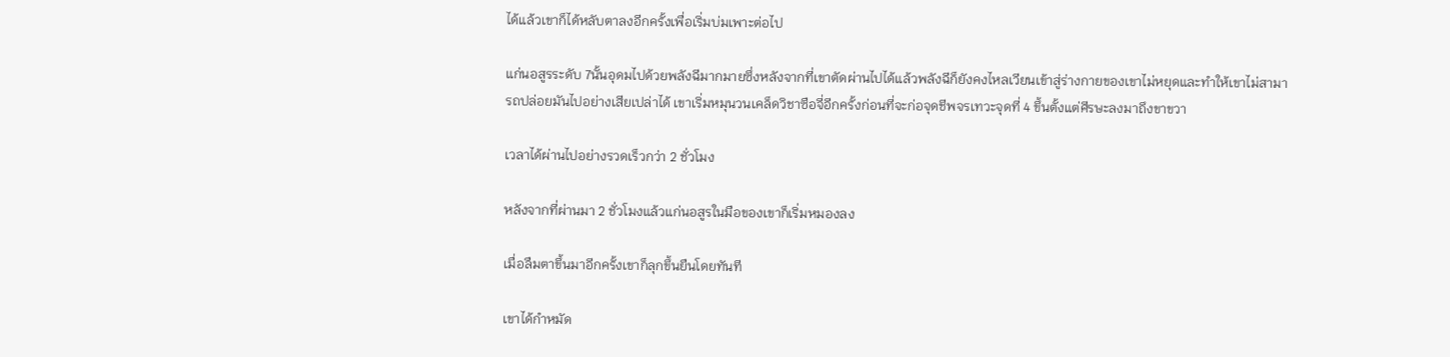ได้แล้วเขาก็ได้หลับตาลงอีกครั้งเพื่อเริ่มบ่มเพาะต่อไป

แก่นอสูรระดับ 7นั้นอุดมไปด้วยพลังฉีมากมายซึ่งหลังจากที่เขาตัดผ่านไปได้แล้วพลังฉีก็ยังคงไหลเวียนเข้าสู่ร่างกายของเขาไม่หยุดและทำให้เขาไม่สามารถปล่อยมันไปอย่างเสียเปล่าได้ เขาเริ่มหมุนวนเคล็ดวิชาซือจี่อีกครั้งก่อนที่จะก่อจุดชีพจรเทวะจุดที่ 4 ขึ้นตั้งแต่ศีรษะลงมาถึงขาขวา

เวลาได้ผ่านไปอย่างรวดเร็วกว่า 2 ชั่วโมง

หลังจากที่ผ่านมา 2 ชั่วโมงแล้วแก่นอสูรในมือของเขาก็เริ่มหมองลง

เมื่อลืมตาขึ้นมาอีกครั้งเขาก็ลุกขึ้นยืนโดยทันที

เขาได้กำหมัด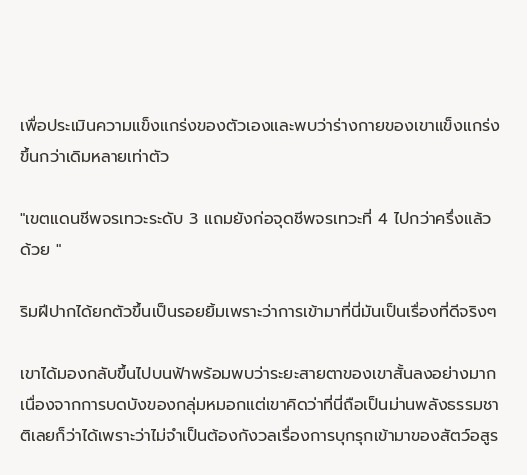เพื่อประเมินความแข็งแกร่งของตัวเองและพบว่าร่างกายของเขาแข็งแกร่งขึ้นกว่าเดิมหลายเท่าตัว

"เขตแดนชีพจรเทวะระดับ 3 แถมยังก่อจุดชีพจรเทวะที่ 4 ไปกว่าครึ่งแล้วด้วย "

ริมฝีปากได้ยกตัวขึ้นเป็นรอยยิ้มเพราะว่าการเข้ามาที่นี่มันเป็นเรื่องที่ดีจริงๆ

เขาได้มองกลับขึ้นไปบนฟ้าพร้อมพบว่าระยะสายตาของเขาสั้นลงอย่างมากเนื่องจากการบดบังของกลุ่มหมอกแต่เขาคิดว่าที่นี่ถือเป็นม่านพลังธรรมชาติเลยก็ว่าได้เพราะว่าไม่จำเป็นต้องกังวลเรื่องการบุกรุกเข้ามาของสัตว์อสูร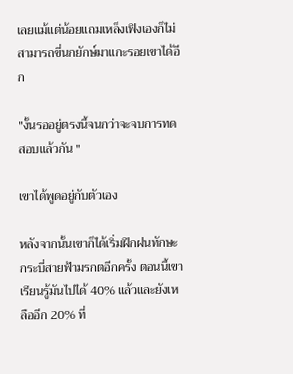เลยแม้แต่น้อยแถมเหล็งเฟิงเองก็ไม่สามารถขี่นกยักษ์มาแกะรอยเขาได้อีก

"งั้นรออยู่ตรงนี้จนกว่าจะจบการทดสอบแล้วกัน "

เขาได้พูดอยู่กับตัวเอง

หลังจากนั้นเขาก็ได้เริ่มฝึกฝนทักษะกระบี่สายฟ้ามรกตอีกครั้ง ตอนนี้เขาเรียนรู้มันไปได้ 40% แล้วและยังเหลืออีก 20% ที่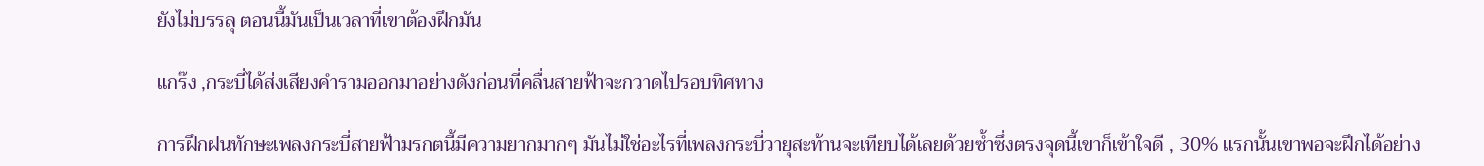ยังไม่บรรลุ ตอนนี้มันเป็นเวลาที่เขาต้องฝึกมัน

แกร๊ง ,กระบี่ได้ส่งเสียงคำรามออกมาอย่างดังก่อนที่คลื่นสายฟ้าจะกวาดไปรอบทิศทาง

การฝึกฝนทักษะเพลงกระบี่สายฟ้ามรกตนี้มีความยากมากๆ มันไม่ใช่อะไรที่เพลงกระบี่วายุสะท้านจะเทียบได้เลยด้วยซ้ำซึ่งตรงจุดนี้เขาก็เข้าใจดี , 30% แรกนั้นเขาพอจะฝึกได้อย่าง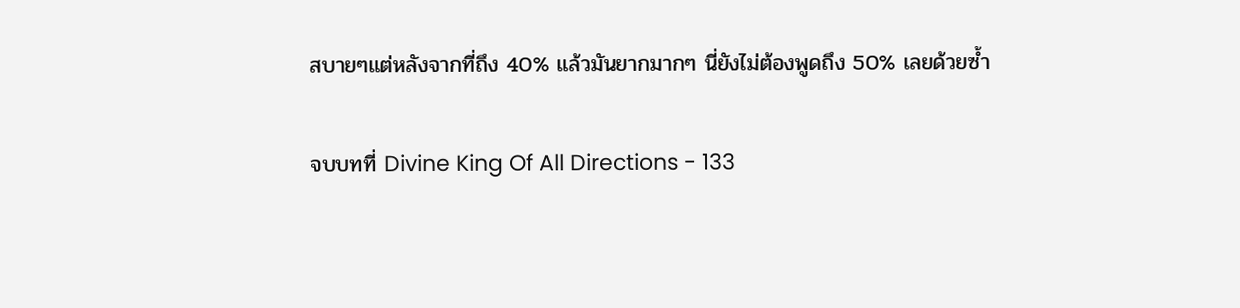สบายๆแต่หลังจากที่ถึง 40% แล้วมันยากมากๆ นี่ยังไม่ต้องพูดถึง 50% เลยด้วยซ้ำ

จบบทที่ Divine King Of All Directions - 133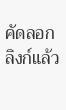คัดลอกลิงก์แล้ว